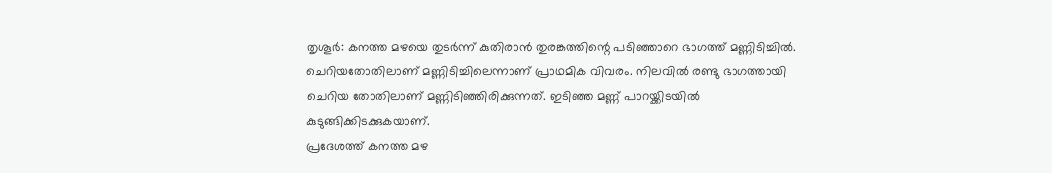തൃശൂർ: കനത്ത മഴയെ തുടർന്ന് കുതിരാൻ തുരങ്കത്തിന്റെ പടിഞ്ഞാറെ ഭാഗത്ത് മണ്ണിടിച്ചിൽ. ചെറിയതോതിലാണ് മണ്ണിടിച്ചിലെന്നാണ് പ്രാഥമിക വിവരം. നിലവിൽ രണ്ടു ഭാഗത്തായി ചെറിയ തോതിലാണ് മണ്ണിടിഞ്ഞിരിക്കുന്നത്. ഇടിഞ്ഞ മണ്ണ് പാറയ്ക്കിടയിൽ കുടുങ്ങിക്കിടക്കുകയാണ്.
പ്രദേശത്ത് കനത്ത മഴ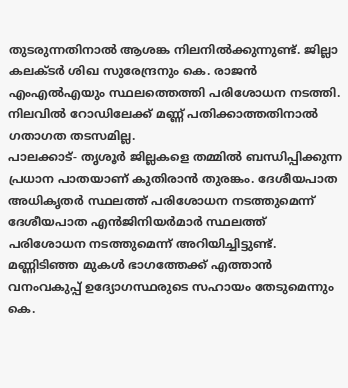തുടരുന്നതിനാൽ ആശങ്ക നിലനിൽക്കുന്നുണ്ട്. ജില്ലാ കലക്ടർ ശിഖ സുരേന്ദ്രനും കെ. രാജൻ എംഎൽഎയും സ്ഥലത്തെത്തി പരിശോധന നടത്തി. നിലവിൽ റോഡിലേക്ക് മണ്ണ് പതിക്കാത്തതിനാൽ ഗതാഗത തടസമില്ല.
പാലക്കാട്- തൃശൂർ ജില്ലകളെ തമ്മിൽ ബന്ധിപ്പിക്കുന്ന പ്രധാന പാതയാണ് കുതിരാൻ തുരങ്കം. ദേശീയപാത അധികൃതർ സ്ഥലത്ത് പരിശോധന നടത്തുമെന്ന് ദേശീയപാത എൻജിനിയർമാർ സ്ഥലത്ത് പരിശോധന നടത്തുമെന്ന് അറിയിച്ചിട്ടുണ്ട്. മണ്ണിടിഞ്ഞ മുകൾ ഭാഗത്തേക്ക് എത്താൻ വനംവകുപ്പ് ഉദ്യോഗസ്ഥരുടെ സഹായം തേടുമെന്നും കെ.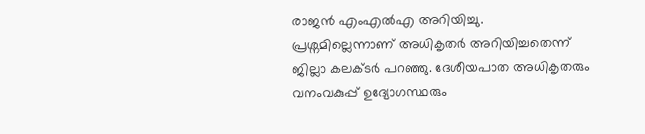രാജൻ എംഎൽഎ അറിയിച്ചു.
പ്രശ്നമില്ലെന്നാണ് അധികൃതർ അറിയിച്ചതെന്ന് ജില്ലാ കലക്ടർ പറഞ്ഞു. ദേശീയപാത അധികൃതരും വനംവകുപ്പ് ഉദ്യോഗസ്ഥരും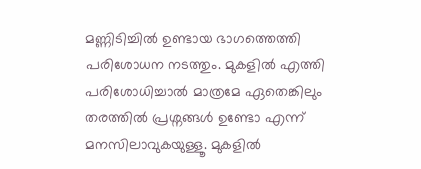മണ്ണിടിച്ചിൽ ഉണ്ടായ ഭാഗത്തെത്തി പരിശോധന നടത്തും. മുകളിൽ എത്തി പരിശോധിച്ചാൽ മാത്രമേ ഏതെങ്കിലും തരത്തിൽ പ്രശ്നങ്ങൾ ഉണ്ടോ എന്ന് മനസിലാവുകയുള്ളൂ. മുകളിൽ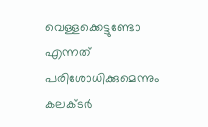വെള്ളക്കെട്ടുണ്ടോ എന്നത് പരിശോധിക്കുമെന്നും കലക്ടർ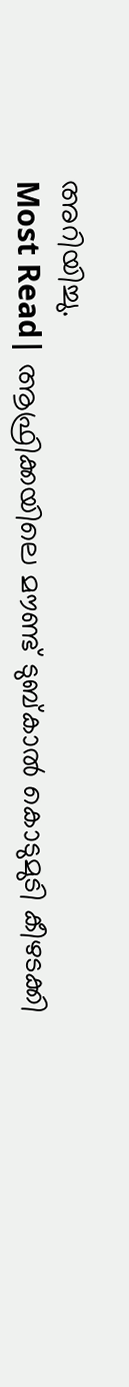അറിയിച്ചു.
Most Read| ആഫ്രിക്കയിലെ മൗണ്ട് ടുബ്കാൽ കൊടുമുടി കീഴടക്കി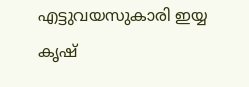എട്ടുവയസുകാരി ഇയ്യ കൃഷ്